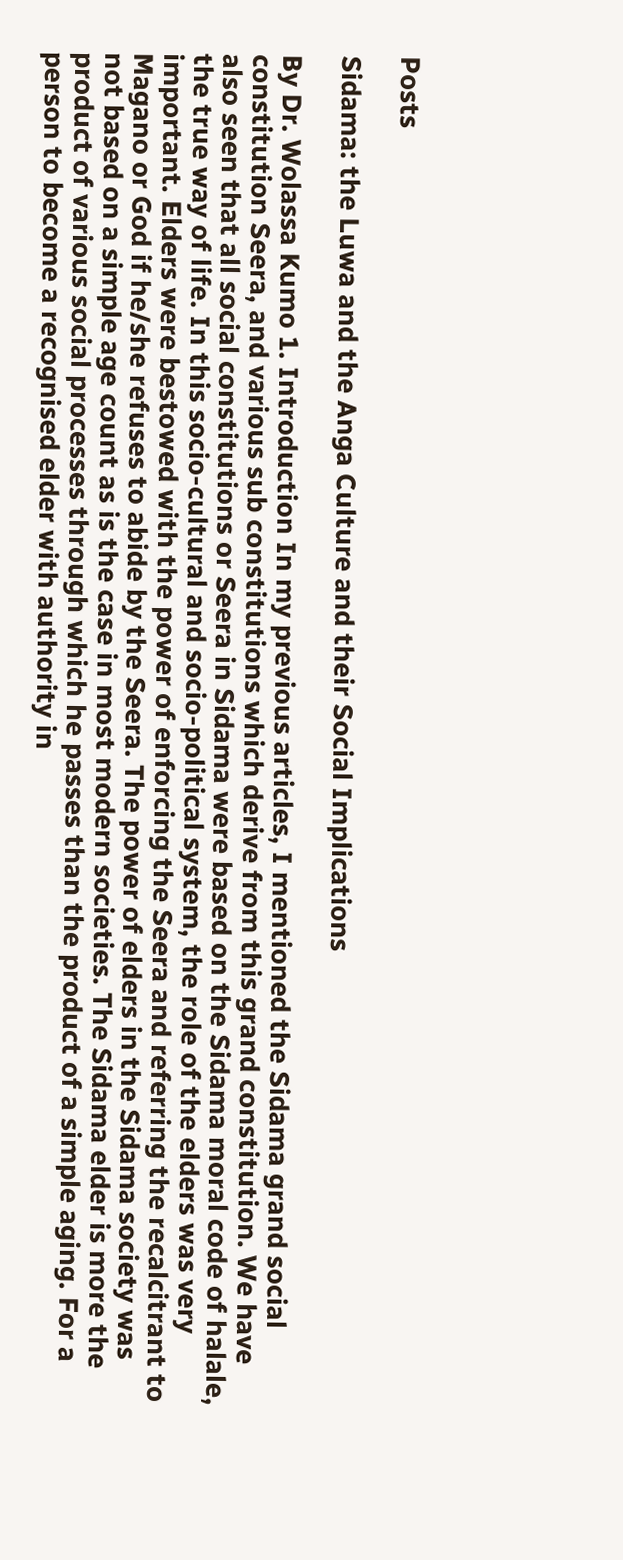Posts

Sidama: the Luwa and the Anga Culture and their Social Implications

By Dr. Wolassa Kumo 1. Introduction In my previous articles, I mentioned the Sidama grand social constitution Seera, and various sub constitutions which derive from this grand constitution. We have also seen that all social constitutions or Seera in Sidama were based on the Sidama moral code of halale, the true way of life. In this socio-cultural and socio-political system, the role of the elders was very important. Elders were bestowed with the power of enforcing the Seera and referring the recalcitrant to Magano or God if he/she refuses to abide by the Seera. The power of elders in the Sidama society was not based on a simple age count as is the case in most modern societies. The Sidama elder is more the product of various social processes through which he passes than the product of a simple aging. For a person to become a recognised elder with authority in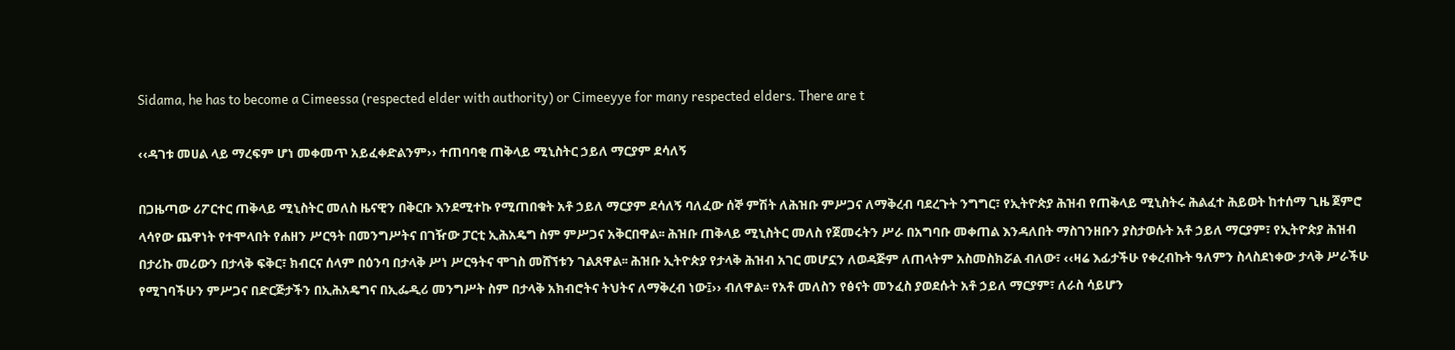Sidama, he has to become a Cimeessa (respected elder with authority) or Cimeeyye for many respected elders. There are t

‹‹ዳገቱ መሀል ላይ ማረፍም ሆነ መቀመጥ አይፈቀድልንም›› ተጠባባቂ ጠቅላይ ሚኒስትር ኃይለ ማርያም ደሳለኝ

በጋዜጣው ሪፖርተር ጠቅላይ ሚኒስትር መለስ ዜናዊን በቅርቡ እንደሚተኩ የሚጠበቁት አቶ ኃይለ ማርያም ደሳለኝ ባለፈው ሰኞ ምሽት ለሕዝቡ ምሥጋና ለማቅረብ ባደረጉት ንግግር፣ የኢትዮጵያ ሕዝብ የጠቅላይ ሚኒስትሩ ሕልፈተ ሕይወት ከተሰማ ጊዜ ጀምሮ ላሳየው ጨዋነት የተሞላበት የሐዘን ሥርዓት በመንግሥትና በገዥው ፓርቲ ኢሕአዴግ ስም ምሥጋና አቅርበዋል፡፡ ሕዝቡ ጠቅላይ ሚኒስትር መለስ የጀመሩትን ሥራ በአግባቡ መቀጠል እንዳለበት ማስገንዘቡን ያስታወሱት አቶ ኃይለ ማርያም፣ የኢትዮጵያ ሕዝብ በታሪኩ መሪውን በታላቅ ፍቅር፣ ክብርና ሰላም በዕንባ በታላቅ ሥነ ሥርዓትና ሞገስ መሸኘቱን ገልጸዋል፡፡ ሕዝቡ ኢትዮጵያ የታላቅ ሕዝብ አገር መሆኗን ለወዳጅም ለጠላትም አስመስክሯል ብለው፣ ‹‹ዛሬ እፊታችሁ የቀረብኩት ዓለምን ስላስደነቀው ታላቅ ሥራችሁ የሚገባችሁን ምሥጋና በድርጅታችን በኢሕአዴግና በኢፌዲሪ መንግሥት ስም በታላቅ አክብሮትና ትህትና ለማቅረብ ነው፤›› ብለዋል፡፡ የአቶ መለስን የፅናት መንፈስ ያወደሱት አቶ ኃይለ ማርያም፣ ለራስ ሳይሆን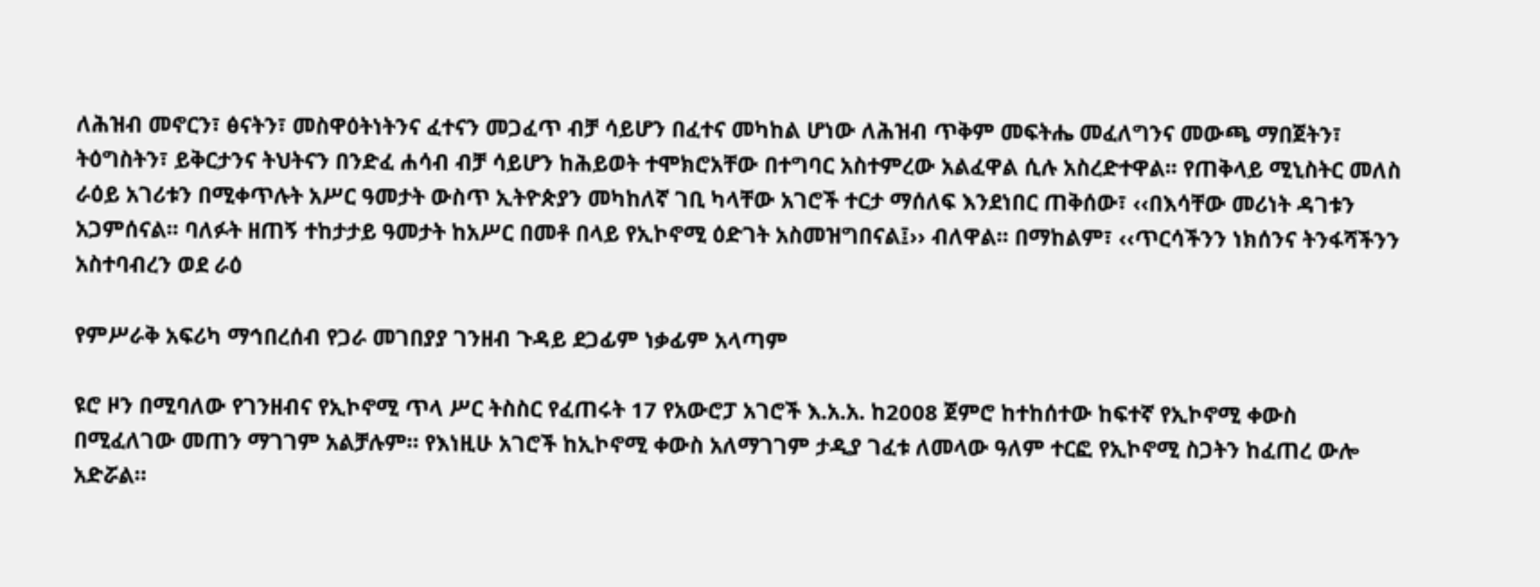ለሕዝብ መኖርን፣ ፅናትን፣ መስዋዕትነትንና ፈተናን መጋፈጥ ብቻ ሳይሆን በፈተና መካከል ሆነው ለሕዝብ ጥቅም መፍትሔ መፈለግንና መውጫ ማበጀትን፣ ትዕግስትን፣ ይቅርታንና ትህትናን በንድፈ ሐሳብ ብቻ ሳይሆን ከሕይወት ተሞክሮአቸው በተግባር አስተምረው አልፈዋል ሲሉ አስረድተዋል፡፡ የጠቅላይ ሚኒስትር መለስ ራዕይ አገሪቱን በሚቀጥሉት አሥር ዓመታት ውስጥ ኢትዮጵያን መካከለኛ ገቢ ካላቸው አገሮች ተርታ ማሰለፍ እንደነበር ጠቅሰው፣ ‹‹በእሳቸው መሪነት ዳገቱን አጋምሰናል፡፡ ባለፉት ዘጠኝ ተከታታይ ዓመታት ከአሥር በመቶ በላይ የኢኮኖሚ ዕድገት አስመዝግበናል፤›› ብለዋል፡፡ በማከልም፣ ‹‹ጥርሳችንን ነክሰንና ትንፋሻችንን አስተባብረን ወደ ራዕ

የምሥራቅ አፍሪካ ማኅበረሰብ የጋራ መገበያያ ገንዘብ ጉዳይ ደጋፊም ነቃፊም አላጣም

ዩሮ ዞን በሚባለው የገንዘብና የኢኮኖሚ ጥላ ሥር ትስስር የፈጠሩት 17 የአውሮፓ አገሮች እ.አ.አ. ከ2008 ጀምሮ ከተከሰተው ከፍተኛ የኢኮኖሚ ቀውስ በሚፈለገው መጠን ማገገም አልቻሉም። የእነዚሁ አገሮች ከኢኮኖሚ ቀውስ አለማገገም ታዲያ ገፈቱ ለመላው ዓለም ተርፎ የኢኮኖሚ ስጋትን ከፈጠረ ውሎ አድሯል።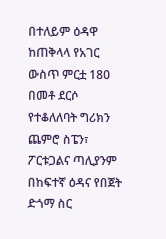በተለይም ዕዳዋ ከጠቅላላ የአገር ውስጥ ምርቷ 180 በመቶ ደርሶ የተቆለለባት ግሪክን ጨምሮ ስፔን፣ ፖርቱጋልና ጣሊያንም በከፍተኛ ዕዳና የበጀት ድጎማ ስር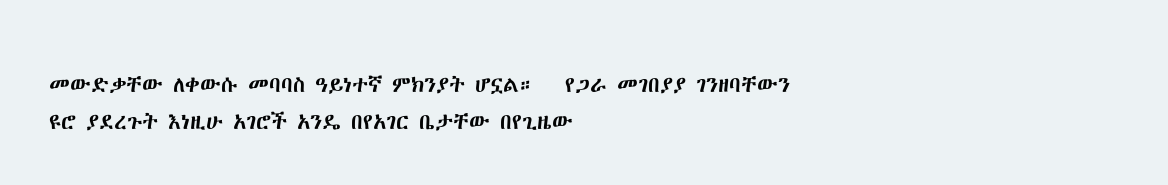መውድቃቸው ለቀውሱ መባባስ ዓይነተኛ ምክንያት ሆኗል።   የጋራ መገበያያ ገንዘባቸውን ዩሮ ያደረጉት እነዚሁ አገሮች አንዴ በየአገር ቤታቸው በየጊዜው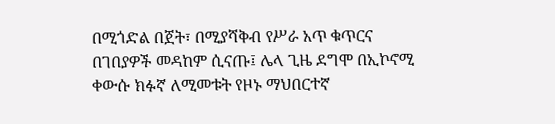በሚጎድል በጀት፣ በሚያሻቅብ የሥራ አጥ ቁጥርና በገበያዎች መዳከም ሲናጡ፤ ሌላ ጊዜ ደግሞ በኢኮኖሚ ቀውሱ ክፉኛ ለሚመቱት የዞኑ ማህበርተኛ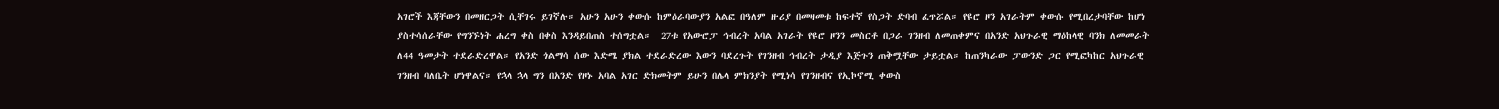አገሮች እጃቸውን በመዘርጋት ሲቸገሩ ይገኛሉ። አሁን አሁን ቀውሱ ከምዕራባውያን አልፎ በዓለም ዙሪያ በመዛመቱ ከፍተኛ የስጋት ድባብ ፈጥሯል። የዩሮ ዞን አገራትም ቀውሱ የሚበረታባቸው ከሆነ ያስተሳሰራቸው የግንኙነት ሐረግ ቀስ በቀስ እንዳይበጠስ ተሰግቷል።  27ቱ የአውሮፓ ኅብረት አባል አገራት የዩሮ ዞንን መስርቶ በጋራ ገንዘብ ለመጠቀምና በአንድ አህጉራዊ ማዕከላዊ ባንክ ለመመራት ለ44 ዓመታት ተደራድረዋል። የአንድ ጎልማሳ ሰው እድሜ ያክል ተደራድረው እውን ባደረጉት የገንዘብ ኅብረት ታዲያ እጅጉን ጠቅሟቸው ታይቷል። ከጠንካራው ፓውንድ ጋር የሚፎካከር አህጉራዊ ገንዘብ ባለቤት ሆነዋልና። የኋላ ኋላ ግን በአንድ የዞኑ አባል አገር ድክመትም ይሁን በሌላ ምክንያት የሚነሳ የገንዘብና የኢኮኖሚ ቀውስ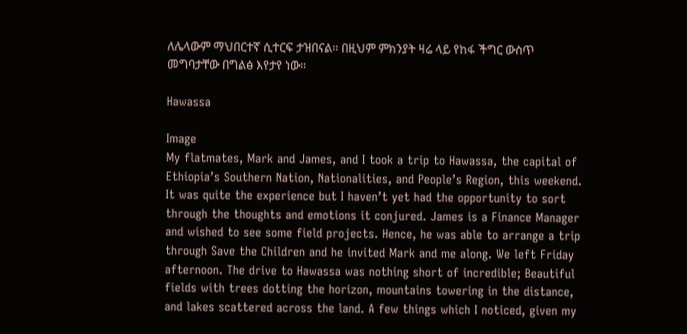ለሌላውም ማህበርተኛ ሲተርፍ ታዝበናል። በዚህም ምክንያት ዛሬ ላይ የከፋ ችግር ውስጥ መግባታቸው በግልፅ እየታየ ነው።

Hawassa

Image
My flatmates, Mark and James, and I took a trip to Hawassa, the capital of Ethiopia’s Southern Nation, Nationalities, and People’s Region, this weekend. It was quite the experience but I haven’t yet had the opportunity to sort through the thoughts and emotions it conjured. James is a Finance Manager and wished to see some field projects. Hence, he was able to arrange a trip through Save the Children and he invited Mark and me along. We left Friday afternoon. The drive to Hawassa was nothing short of incredible; Beautiful fields with trees dotting the horizon, mountains towering in the distance, and lakes scattered across the land. A few things which I noticed, given my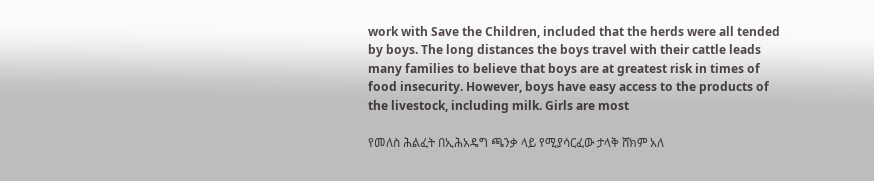work with Save the Children, included that the herds were all tended by boys. The long distances the boys travel with their cattle leads many families to believe that boys are at greatest risk in times of food insecurity. However, boys have easy access to the products of the livestock, including milk. Girls are most

የመለስ ሕልፈት በኢሕአዴግ ጫንቃ ላይ የሚያሳርፈው ታላቅ ሸክም አለ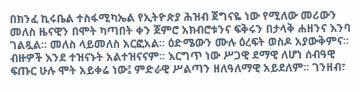በክንፈ ኪሩቤል ተስፋሚካኤል የኢትዮጵያ ሕዝብ ጀግናዬ ነው የሚለው መሪውን መለስ ዜናዊን በሞት ካጣበት ቀን ጀምሮ አክብሮቱንና ፍቅሩን በታላቅ ሐዘንና እንባ ገልጿል፡፡ መለስ ላይመለስ አርፎአል፡፡ ዕድሜውን ሙሉ ዕረፍት ወስዶ አያውቅምና፡፡ ብዙዎች እንደ ተዝናኑት አልተዝናናም፡፡ እርግጥ ነው ሥጋዊ ደማዊ ለሆነ ሰብዓዊ ፍጡር ሁሉ ሞት አይቀሬ ነው፤ ምድራዊ ሥልጣን ዘለዓለማዊ አይደለም፡፡ ገንዘብ፣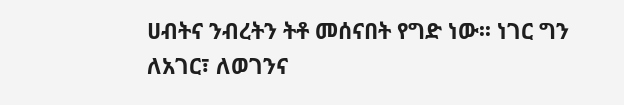ሀብትና ንብረትን ትቶ መሰናበት የግድ ነው፡፡ ነገር ግን ለአገር፣ ለወገንና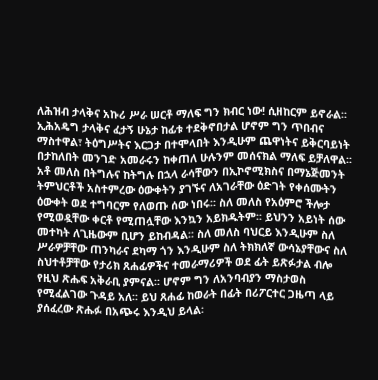ለሕዝብ ታላቅና አኩሪ ሥራ ሠርቶ ማለፍ ግን ክብር ነው! ሲዘከርም ይኖራል፡፡ ኢሕአዴግ ታላቅና ፈታኝ ሁኔታ ከፊቱ ተደቅኖበታል ሆኖም ግን ጥበብና ማስተዋል፣ ትዕግሥትና እርጋታ በተሞላበት እንዲሁም ጨዋነትና ይቅርባይነት በታከለበት መንገድ አመራሩን ከቀጠለ ሁሉንም መሰናክል ማለፍ ይቻለዋል፡፡ አቶ መለስ በትግሉና ከትግሉ በኋላ ራሳቸውን በኢኮኖሚክስና በማኔጅመንት ትምህርቶች አስተምረው ዕውቀትን ያገኙና ለአገራቸው ዕድገት የቀሰሙትን ዕውቀት ወደ ተግባርም የለወጡ ሰው ነበሩ፡፡ ስለ መለስ የአዕምሮ ችሎታ የሚወዷቸው ቀርቶ የሚጠሏቸው እንኳን አይክዱትም፡፡ ይህንን አይነት ሰው መተካት ለጊዜውም ቢሆን ይከብዳል፡፡ ስለ መለስ ባህርይ እንዲሁም ስለ ሥራዎቻቸው ጠንካራና ደካማ ጎን እንዲሁም ስለ ትክክለኛ ውሳኔያቸውና ስለ ስህተቶቻቸው የታሪክ ጸሐፊዎችና ተመራማሪዎች ወደ ፊት ይጽፉታል ብሎ የዚህ ጽሑፍ አቅራቢ ያምናል፡፡ ሆኖም ግን ለአንባብያን ማስታወስ የሚፈልገው ጉዳይ አለ፡፡ ይህ ጸሐፊ ከወራት በፊት በሪፖርተር ጋዜጣ ላይ ያሰፈረው ጽሑፉ በአጭሩ እንዲህ ይላል፡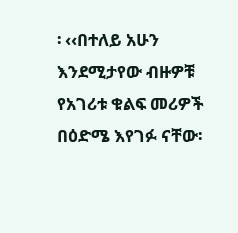፡ ‹‹በተለይ አሁን እንደሚታየው ብዙዎቹ የአገሪቱ ቁልፍ መሪዎች በዕድሜ እየገፉ ናቸው፡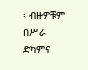፡ ብዙዎቹም በሥራ ድካምና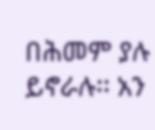በሕመም ያሉ ይኖራሉ፡፡ አን